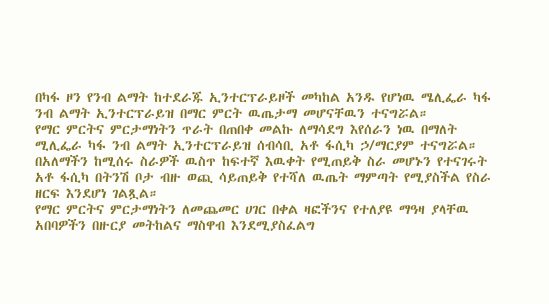በካፋ ዞን የንብ ልማት ከተደራጁ ኢንተርፕራይዞች መካከል አንዱ የሆነዉ ሜሊፌራ ካፋ ንብ ልማት ኢንተርፕራይዝ በማር ምርት ዉጤታማ መሆናቸዉን ተናግሯል።
የማር ምርትና ምርታማነትን ጥራት በጠበቀ መልኩ ለማሳደግ እየሰራን ነዉ በማለት ሚሊፌራ ካፋ ንብ ልማት ኢንተርፕራይዝ ሰብሳቢ አቶ ፋሲካ ኃ/ማርያም ተናግሯል።
በአለማችን ከሚሰሩ ስራዎች ዉስጥ ከፍተኛ እዉቀት የሚጠይቅ ስራ መሆኑን የተናገሩት አቶ ፋሲካ በትንሽ ቦታ ብዙ ወጪ ሳይጠይቅ የተሻለ ዉጤት ማምጣት የሚያስችል የስራ ዘርፍ እንደሆነ ገልጿል።
የማር ምርትና ምርታማነትን ለመጨመር ሀገር በቀል ዛፎችንና የተለያዩ ማዓዛ ያላቸዉ አበባዎችን በዙርያ መትከልና ማስዋብ እንደሚያስፈልግ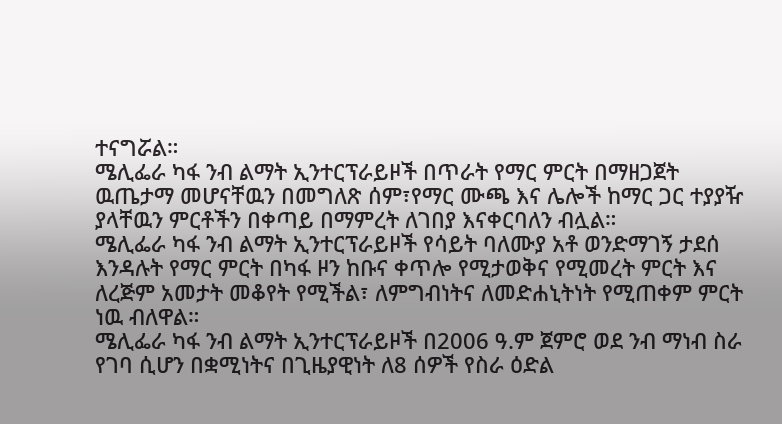ተናግሯል።
ሜሊፌራ ካፋ ንብ ልማት ኢንተርፕራይዞች በጥራት የማር ምርት በማዘጋጀት ዉጤታማ መሆናቸዉን በመግለጽ ሰም፣የማር ሙጫ እና ሌሎች ከማር ጋር ተያያዥ ያላቸዉን ምርቶችን በቀጣይ በማምረት ለገበያ እናቀርባለን ብሏል።
ሜሊፌራ ካፋ ንብ ልማት ኢንተርፕራይዞች የሳይት ባለሙያ አቶ ወንድማገኝ ታደሰ እንዳሉት የማር ምርት በካፋ ዞን ከቡና ቀጥሎ የሚታወቅና የሚመረት ምርት እና ለረጅም አመታት መቆየት የሚችል፣ ለምግብነትና ለመድሐኒትነት የሚጠቀም ምርት ነዉ ብለዋል።
ሜሊፌራ ካፋ ንብ ልማት ኢንተርፕራይዞች በ2006 ዓ.ም ጀምሮ ወደ ንብ ማነብ ስራ የገባ ሲሆን በቋሚነትና በጊዜያዊነት ለ8 ሰዎች የስራ ዕድል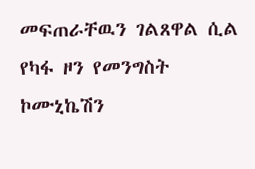መፍጠራቸዉን ገልጸዋል ሲል የካፋ ዞን የመንግስት ኮሙኒኬሽን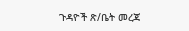ጉዳዮች ጽ/ቤት መረጃ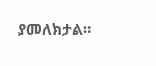ያመለክታል።